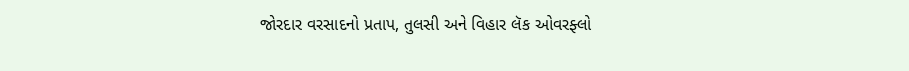જોરદાર વરસાદનો પ્રતાપ, તુલસી અને વિહાર લૅક ઓવરફ્લો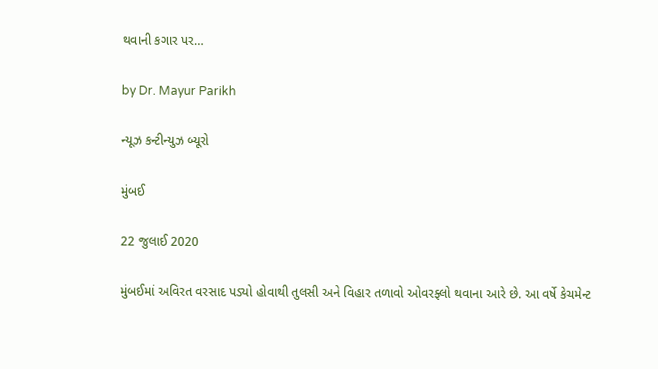થવાની કગાર પર…

by Dr. Mayur Parikh

ન્યૂઝ કન્ટીન્યુઝ બ્યૂરો

મુંબઈ

22 જુલાઈ 2020

મુંબઈમાં અવિરત વરસાદ પડ્યો હોવાથી તુલસી અને વિહાર તળાવો ઓવરફ્લો થવાના આરે છે. આ વર્ષે કેચમેન્ટ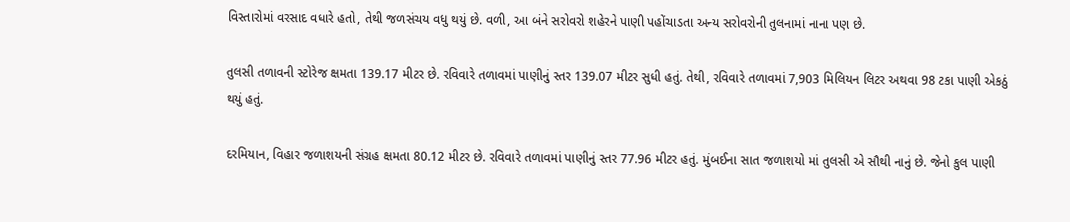વિસ્તારોમાં વરસાદ વધારે હતો, તેથી જળસંચય વધુ થયું છે. વળી, આ બંને સરોવરો શહેરને પાણી પહોંચાડતા અન્ય સરોવરોની તુલનામાં નાના પણ છે.

તુલસી તળાવની સ્ટોરેજ ક્ષમતા 139.17 મીટર છે. રવિવારે તળાવમાં પાણીનું સ્તર 139.07 મીટર સુધી હતું. તેથી, રવિવારે તળાવમાં 7,903 મિલિયન લિટર અથવા 98 ટકા પાણી એકઠું થયું હતું.

દરમિયાન, વિહાર જળાશયની સંગ્રહ ક્ષમતા 80.12 મીટર છે. રવિવારે તળાવમાં પાણીનું સ્તર 77.96 મીટર હતું. મુંબઈના સાત જળાશયો માં તુલસી એ સૌથી નાનું છે. જેનો કુલ પાણી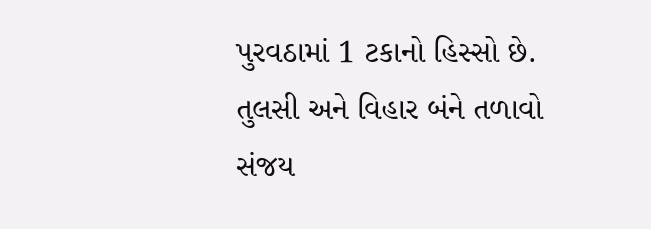પુરવઠામાં 1 ટકાનો હિસ્સો છે. તુલસી અને વિહાર બંને તળાવો સંજય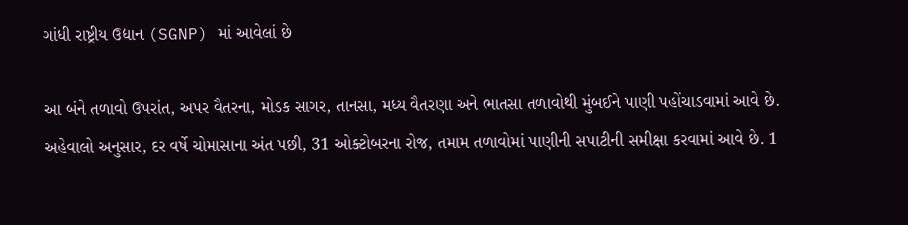ગાંધી રાષ્ટ્રીય ઉદ્યાન (SGNP) માં આવેલાં છે

આ બંને તળાવો ઉપરાંત, અપર વૈતરના, મોડક સાગર, તાનસા, મધ્ય વૈતરણા અને ભાતસા તળાવોથી મુંબઈને પાણી પહોંચાડવામાં આવે છે. અહેવાલો અનુસાર, દર વર્ષે ચોમાસાના અંત પછી, 31 ઓક્ટોબરના રોજ, તમામ તળાવોમાં પાણીની સપાટીની સમીક્ષા કરવામાં આવે છે. 1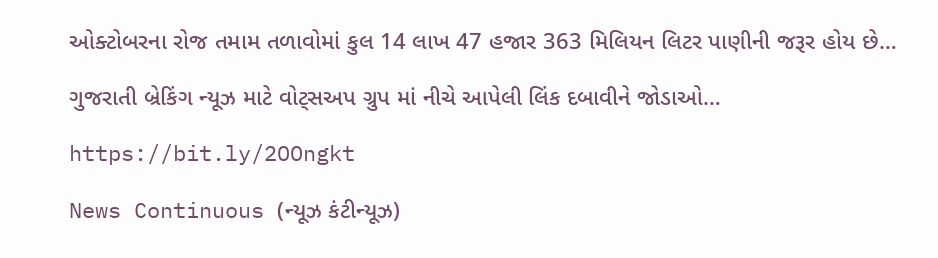ઓક્ટોબરના રોજ તમામ તળાવોમાં કુલ 14 લાખ 47 હજાર 363 મિલિયન લિટર પાણીની જરૂર હોય છે…

ગુજરાતી બ્રેકિંગ ન્યૂઝ માટે વોટ્સઅપ ગ્રુપ માં નીચે આપેલી લિંક દબાવીને જોડાઓ…

https://bit.ly/2OOngkt

News Continuous (ન્યૂઝ કંટીન્યૂઝ)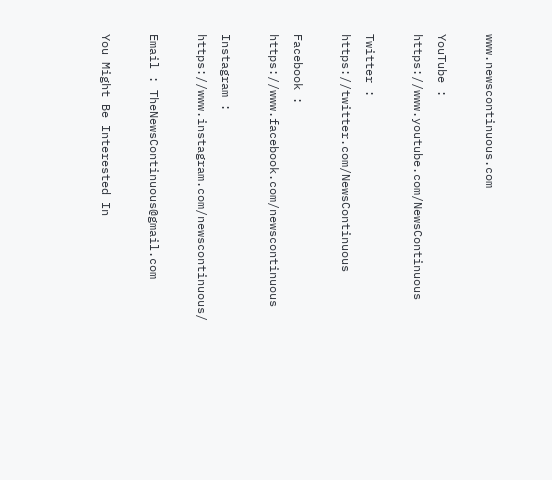www.newscontinuous.com

YouTube : https://www.youtube.com/NewsContinuous

Twitter : https://twitter.com/NewsContinuous

Facebook : https://www.facebook.com/newscontinuous

Instagram : https://www.instagram.com/newscontinuous/

Email : TheNewsContinuous@gmail.com

You Might Be Interested In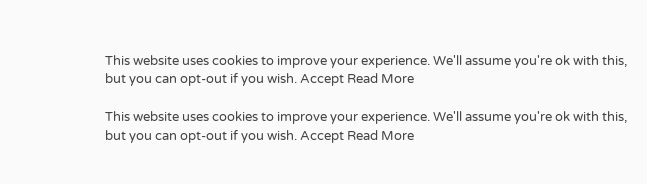This website uses cookies to improve your experience. We'll assume you're ok with this, but you can opt-out if you wish. Accept Read More

This website uses cookies to improve your experience. We'll assume you're ok with this, but you can opt-out if you wish. Accept Read More